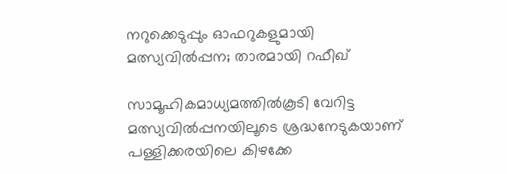നറുക്കെടുപ്പും ഓഫറുകളുമായി മത്സ്യവിൽപ്പന; താരമായി റഫീഖ്

സാമൂഹികമാധ്യമത്തിൽകൂടി വേറിട്ട മത്സ്യവിൽപ്പനയിലൂടെ ശ്രദ്ധനേടുകയാണ് പള്ളിക്കരയിലെ കിഴക്കേ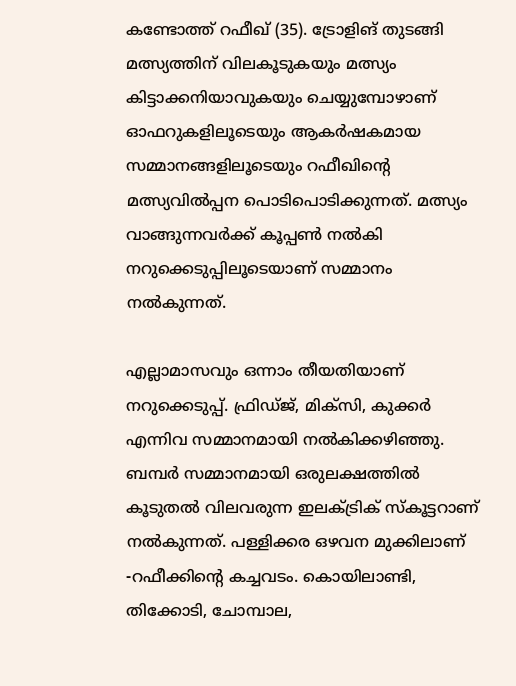കണ്ടോത്ത് റഫീഖ് (35). ട്രോളിങ് തുടങ്ങി മത്സ്യത്തിന് വിലകൂടുകയും മത്സ്യം കിട്ടാക്കനിയാവുകയും ചെയ്യുമ്പോഴാണ് ഓഫറുകളിലൂടെയും ആകർഷകമായ സമ്മാനങ്ങളിലൂടെയും റഫീഖിന്റെ മത്സ്യവിൽപ്പന പൊടിപൊടിക്കുന്നത്. മത്സ്യം വാങ്ങുന്നവർക്ക് കൂപ്പൺ നൽകി നറുക്കെടുപ്പിലൂടെയാണ് സമ്മാനം നൽകുന്നത്.

എല്ലാമാസവും ഒന്നാം തീയതിയാണ് നറുക്കെടുപ്പ്. ഫ്രിഡ്ജ്, മിക്സി, കുക്കർ എന്നിവ സമ്മാനമായി നൽകിക്കഴിഞ്ഞു. ബമ്പർ സമ്മാനമായി ഒരുലക്ഷത്തിൽ കൂടുതൽ വിലവരുന്ന ഇലക്ട്രിക് സ്കൂട്ടറാണ് നൽകുന്നത്. പള്ളിക്കര ഒഴവന മുക്കിലാണ് -റഫീക്കിൻ്റെ കച്ചവടം. കൊയിലാണ്ടി, തിക്കോടി, ചോമ്പാല,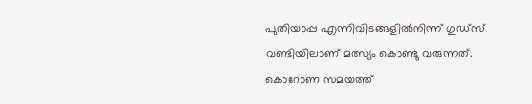പുതിയാപ്പ എന്നിവിടങ്ങളിൽനിന്ന് ഗുഡ്‌സ് വണ്ടിയിലാണ് മത്സ്യം കൊണ്ടു വരുന്നത്. കൊറോണ സമയത്ത്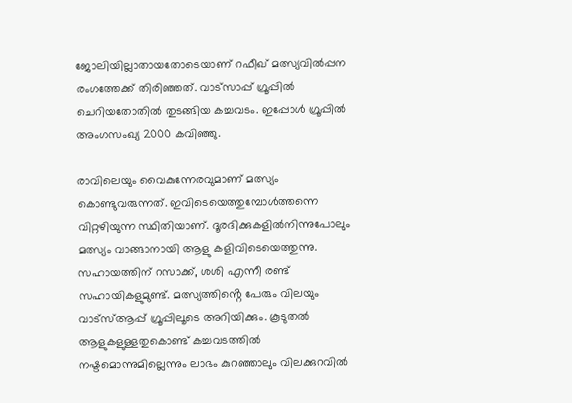ജോലിയില്ലാതായതോടെയാണ് റഫീഖ് മത്സ്യവിൽപ്പന രംഗത്തേക്ക് തിരിഞ്ഞത്. വാട്‌സാപ്പ് ഗ്രൂപ്പിൽ ചെറിയതോതിൽ തുടങ്ങിയ കച്ചവടം. ഇപ്പോൾ ഗ്രൂപ്പിൽ അംഗസംഖ്യ 2000 കവിഞ്ഞു.

രാവിലെയും വൈകുന്നേരവുമാണ് മത്സ്യം കൊണ്ടുവരുന്നത്. ഇവിടെയെത്തുമ്പോൾത്തന്നെ വിറ്റഴിയുന്ന സ്ഥിതിയാണ്. ദൂരദിക്കുകളിൽനിന്നുപോലും മത്സ്യം വാങ്ങാനായി ആളു കളിവിടെയെത്തുന്നു. സഹായത്തിന് റസാക്ക്, ശശി എന്നീ രണ്ട് സഹായികളുമുണ്ട്. മത്സ്യത്തിൻ്റെ പേരും വിലയും വാട്‌സ്‌ആപ്പ് ഗ്രൂപ്പിലൂടെ അറിയിക്കും. കൂടുതൽ ആളുകളുള്ളതുകൊണ്ട് കച്ചവടത്തിൽ നഷ്ടമൊന്നുമില്ലെന്നും ലാഭം കുറഞ്ഞാലും വിലക്കുറവിൽ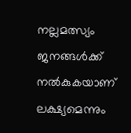നല്ലമത്സ്യം ജനങ്ങൾക്ക് നൽകുകയാണ് ലക്ഷ്യമെന്നും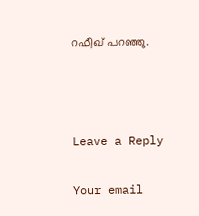റഫീഖ് പറഞ്ഞു.



Leave a Reply

Your email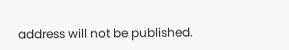address will not be published.